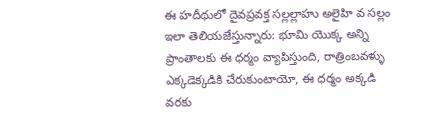ఈ హదీథులో దైవప్రవక్త సల్లల్లాహు అలైహి వ సల్లం ఇలా తెలియజేస్తున్నారు: భూమి యొక్క అన్ని ప్రాంతాలకు ఈ ధర్మం వ్యాపిస్తుంది, రాత్రింబవళ్ళు ఎక్కడెక్కడికి చేరుకుంటాయో, ఈ ధర్మం అక్కడి వరకు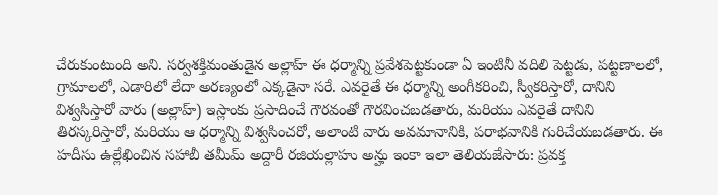చేరుకుంటుంది అని. సర్వశక్తిమంతుడైన అల్లాహ్ ఈ ధర్మాన్ని ప్రవేశపెట్టకుండా ఏ ఇంటినీ వదిలి పెట్టడు, పట్టణాలలో, గ్రామాలలో, ఎడారిలో లేదా అరణ్యంలో ఎక్కడైనా సరే. ఎవరైతే ఈ ధర్మాన్ని అంగీకరించి, స్వీకరిస్తారో, దానిని విశ్వసిస్తారో వారు (అల్లాహ్) ఇస్లాంకు ప్రసాదించే గౌరవంతో గౌరవించబడతారు, మరియు ఎవరైతే దానిని తిరస్కరిస్తారో, మరియు ఆ ధర్మాన్ని విశ్వసించరో, అలాంటి వారు అవమానానికి, పరాభవానికి గురిచేయబడతారు. ఈ హదీసు ఉల్లేఖించిన సహాబీ తమీమ్ అద్దారీ రజియల్లాహు అన్హు ఇంకా ఇలా తెలియజేసారు: ప్రవక్త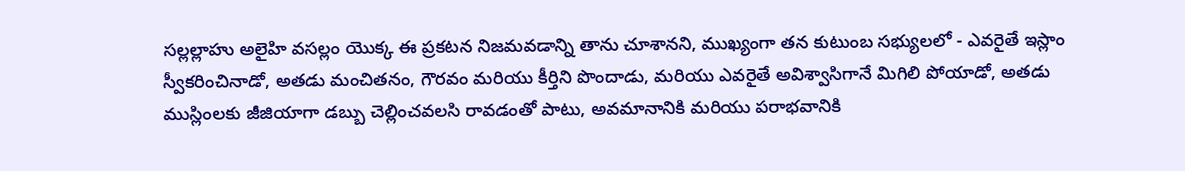సల్లల్లాహు అలైహి వసల్లం యొక్క ఈ ప్రకటన నిజమవడాన్ని తాను చూశానని, ముఖ్యంగా తన కుటుంబ సభ్యులలో - ఎవరైతే ఇస్లాం స్వీకరించినాడో, అతడు మంచితనం, గౌరవం మరియు కీర్తిని పొందాడు, మరియు ఎవరైతే అవిశ్వాసిగానే మిగిలి పోయాడో, అతడు ముస్లింలకు జీజియాగా డబ్బు చెల్లించవలసి రావడంతో పాటు, అవమానానికి మరియు పరాభవానికి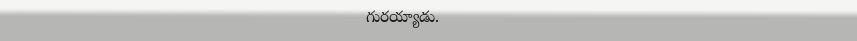గురయ్యాడు.